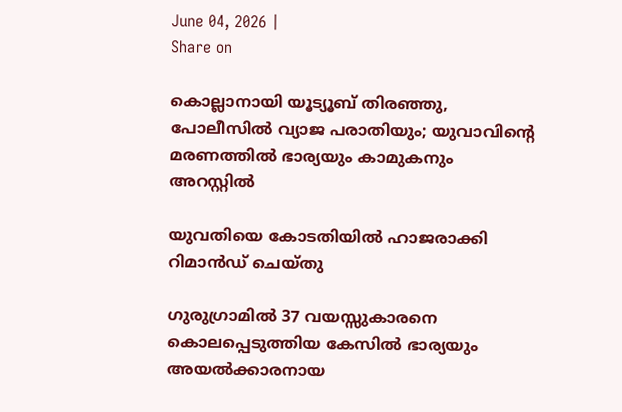June 04, 2026 |
Share on

കൊല്ലാനായി യൂട്യൂബ് തിരഞ്ഞു, പോലീസിൽ വ്യാജ പരാതിയും; യുവാവിന്റെ മരണത്തിൽ ഭാര്യയും കാമുകനും അറസ്റ്റിൽ

യുവതിയെ കോടതിയിൽ ഹാജരാക്കി റിമാൻഡ് ചെയ്തു

ഗുരുഗ്രാമിൽ 37 വയസ്സുകാരനെ കൊലപ്പെടുത്തിയ കേസിൽ ഭാര്യയും അയൽക്കാരനായ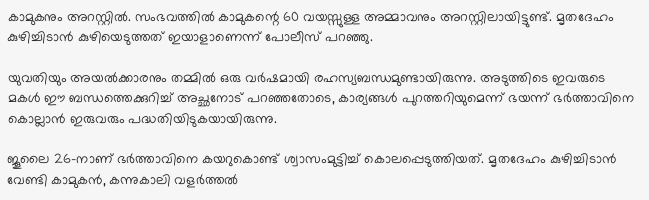കാമുകനും അറസ്റ്റിൽ. സംഭവത്തിൽ കാമുകന്റെ 60 വയസ്സുള്ള അമ്മാവനും അറസ്റ്റിലായിട്ടുണ്ട്. മൃതദേഹം കുഴിച്ചിടാൻ കുഴിയെടുത്തത് ഇയാളാണെന്ന് പോലീസ് പറഞ്ഞു.

യുവതിയും അയൽക്കാരനും തമ്മിൽ ഒരു വർഷമായി രഹസ്യബന്ധമുണ്ടായിരുന്നു. അടുത്തിടെ ഇവരുടെ മകൾ ഈ ബന്ധത്തെക്കുറിച്ച് അച്ഛനോട് പറഞ്ഞതോടെ, കാര്യങ്ങൾ പുറത്തറിയുമെന്ന് ഭയന്ന് ഭർത്താവിനെ കൊല്ലാൻ ഇരുവരും പദ്ധതിയിടുകയായിരുന്നു.

ജൂലൈ 26-നാണ് ഭർത്താവിനെ കയറുകൊണ്ട് ശ്വാസംമുട്ടിച്ച് കൊലപ്പെടുത്തിയത്. മൃതദേഹം കുഴിച്ചിടാൻ വേണ്ടി കാമുകൻ, കന്നുകാലി വളർത്തൽ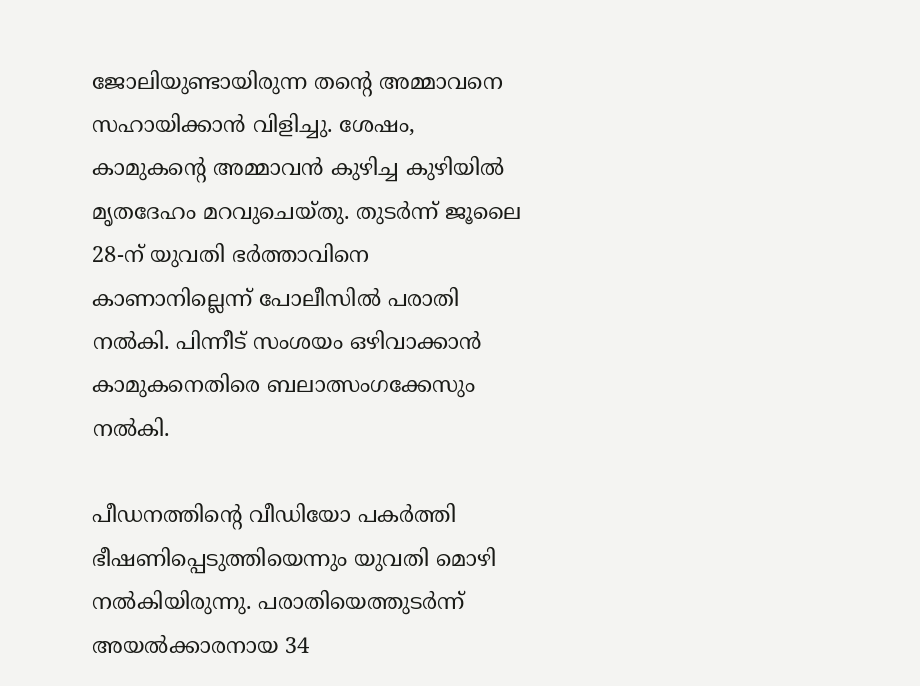ജോലിയുണ്ടായിരുന്ന തൻ്റെ അമ്മാവനെ സഹായിക്കാൻ വിളിച്ചു. ശേഷം, കാമുകന്റെ അമ്മാവൻ കുഴിച്ച കുഴിയിൽ മൃതദേഹം മറവുചെയ്തു. തുടർന്ന് ജൂലൈ 28-ന് യുവതി ഭർത്താവിനെ കാണാനില്ലെന്ന് പോലീസിൽ പരാതി നൽകി. പിന്നീട് സംശയം ഒഴിവാക്കാൻ കാമുകനെതിരെ ബലാത്സംഗക്കേസും നൽകി.

പീഡനത്തിന്റെ വീഡിയോ പകർത്തി ഭീഷണിപ്പെടുത്തിയെന്നും യുവതി മൊഴി നൽകിയിരുന്നു. പരാതിയെത്തുടർന്ന് അയൽക്കാരനായ 34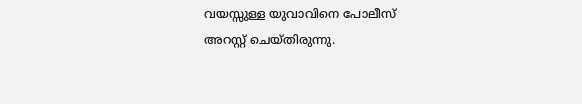വയസ്സുള്ള യുവാവിനെ പോലീസ് അറസ്റ്റ് ചെയ്തിരുന്നു.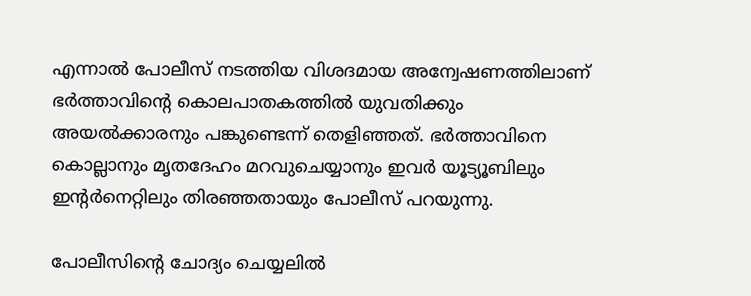എന്നാൽ പോലീസ് നടത്തിയ വിശദമായ അന്വേഷണത്തിലാണ് ഭർത്താവിന്റെ കൊലപാതകത്തിൽ യുവതിക്കും അയൽക്കാരനും പങ്കുണ്ടെന്ന് തെളിഞ്ഞത്. ഭർത്താവിനെ കൊല്ലാനും മൃതദേഹം മറവുചെയ്യാനും ഇവർ യൂട്യൂബിലും ഇന്റർനെറ്റിലും തിരഞ്ഞതായും പോലീസ് പറയുന്നു.

പോലീസിന്റെ ചോദ്യം ചെയ്യലിൽ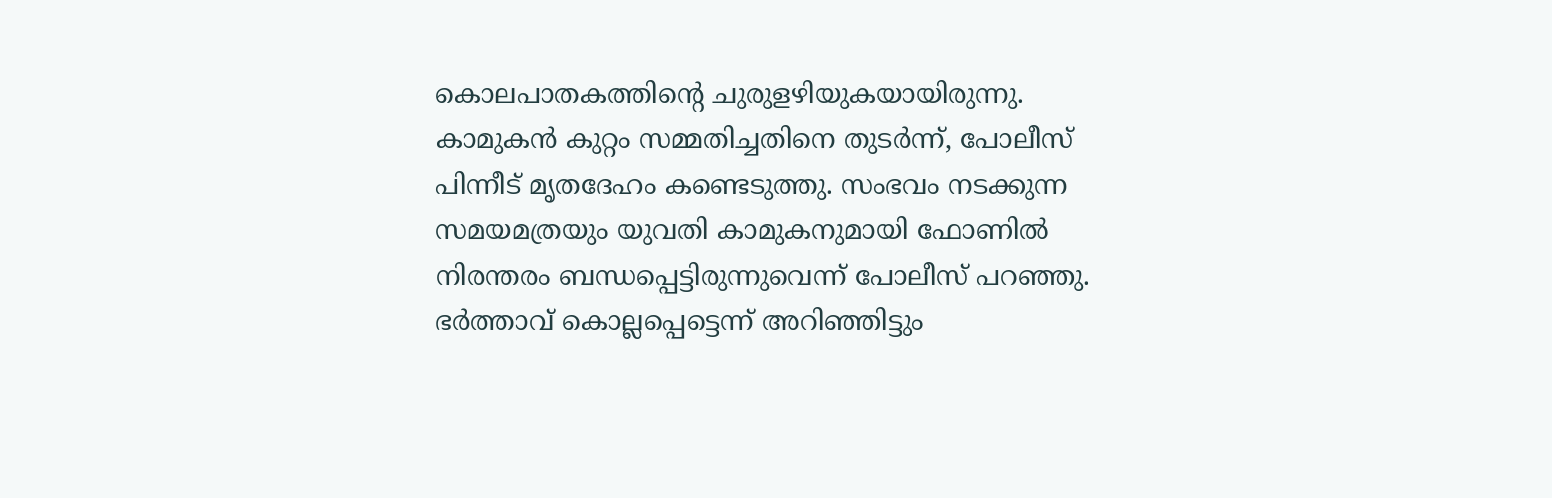കൊലപാതകത്തിൻ്റെ ചുരുളഴിയുകയായിരുന്നു. കാമുകൻ കുറ്റം സമ്മതിച്ചതിനെ തുടർന്ന്, പോലീസ് പിന്നീട് മൃതദേഹം കണ്ടെടുത്തു. സംഭവം നടക്കുന്ന സമയമത്രയും യുവതി കാമുകനുമായി ഫോണിൽ നിരന്തരം ബന്ധപ്പെട്ടിരുന്നുവെന്ന് പോലീസ് പറഞ്ഞു. ഭർത്താവ് കൊല്ലപ്പെട്ടെന്ന് അറിഞ്ഞിട്ടും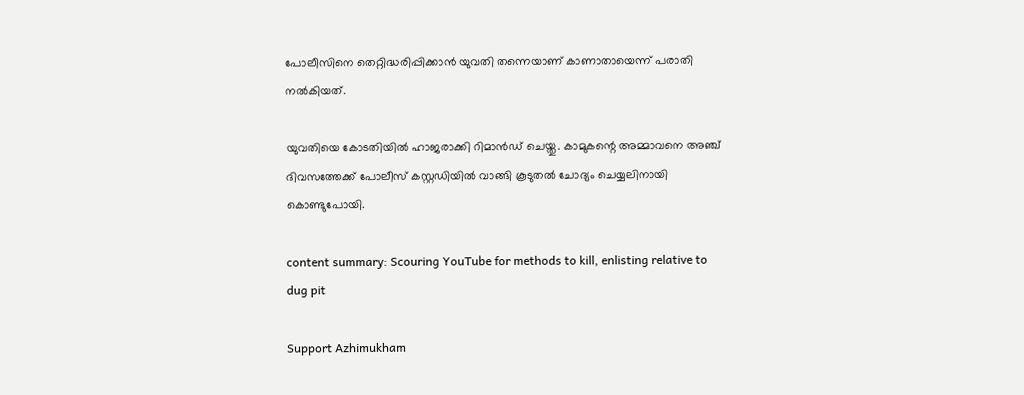പോലീസിനെ തെറ്റിദ്ധരിപ്പിക്കാൻ യുവതി തന്നെയാണ് കാണാതായെന്ന് പരാതി നൽകിയത്.

യുവതിയെ കോടതിയിൽ ഹാജരാക്കി റിമാൻഡ് ചെയ്തു. കാമുകന്റെ അമ്മാവനെ അഞ്ച് ദിവസത്തേക്ക് പോലീസ് കസ്റ്റഡിയിൽ വാങ്ങി കൂടുതൽ ചോദ്യം ചെയ്യലിനായി കൊണ്ടുപോയി.

content summary: Scouring YouTube for methods to kill, enlisting relative to dug pit

Support Azhimukham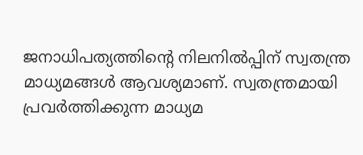ജനാധിപത്യത്തിന്റെ നിലനിൽപ്പിന് സ്വതന്ത്ര മാധ്യമങ്ങൾ ആവശ്യമാണ്. സ്വതന്ത്രമായി പ്രവർത്തിക്കുന്ന മാധ്യമ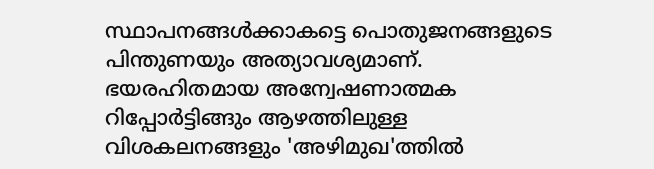സ്ഥാപനങ്ങൾക്കാകട്ടെ പൊതുജനങ്ങളുടെ പിന്തുണയും അത്യാവശ്യമാണ്. ഭയരഹിതമായ അന്വേഷണാത്മക റിപ്പോർട്ടിങ്ങും ആഴത്തിലുള്ള വിശകലനങ്ങളും 'അഴിമുഖ'ത്തിൽ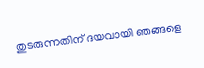തുടരുന്നതിന് ദയവായി ഞങ്ങളെ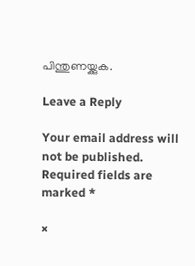പിന്തുണയ്ക്കുക.

Leave a Reply

Your email address will not be published. Required fields are marked *

×